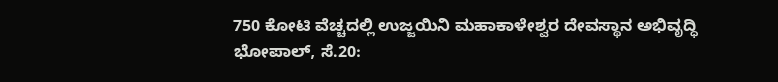750 ಕೋಟಿ ವೆಚ್ಚದಲ್ಲಿ ಉಜ್ಜಯಿನಿ ಮಹಾಕಾಳೇಶ್ವರ ದೇವಸ್ಥಾನ ಅಭಿವೃದ್ಧಿ
ಭೋಪಾಲ್, ಸೆ.20: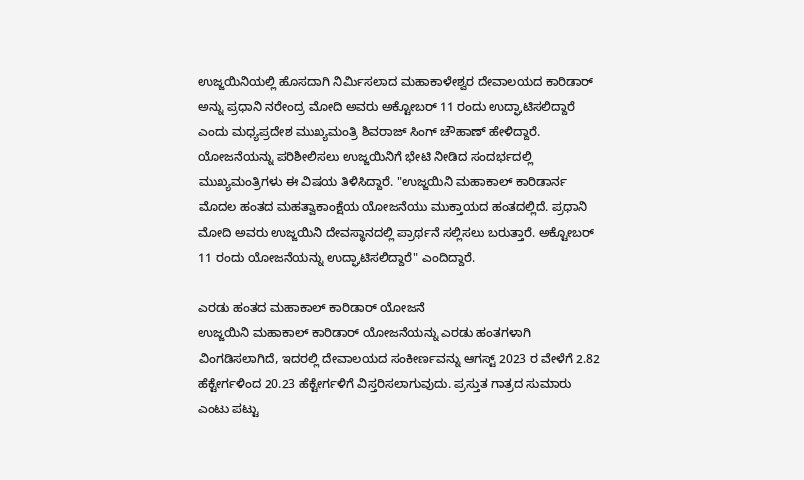ಉಜ್ಜಯಿನಿಯಲ್ಲಿ ಹೊಸದಾಗಿ ನಿರ್ಮಿಸಲಾದ ಮಹಾಕಾಳೇಶ್ವರ ದೇವಾಲಯದ ಕಾರಿಡಾರ್ ಅನ್ನು ಪ್ರಧಾನಿ ನರೇಂದ್ರ ಮೋದಿ ಅವರು ಅಕ್ಟೋಬರ್ 11 ರಂದು ಉದ್ಘಾಟಿಸಲಿದ್ದಾರೆ ಎಂದು ಮಧ್ಯಪ್ರದೇಶ ಮುಖ್ಯಮಂತ್ರಿ ಶಿವರಾಜ್ ಸಿಂಗ್ ಚೌಹಾಣ್ ಹೇಳಿದ್ದಾರೆ.
ಯೋಜನೆಯನ್ನು ಪರಿಶೀಲಿಸಲು ಉಜ್ಜಯಿನಿಗೆ ಭೇಟಿ ನೀಡಿದ ಸಂದರ್ಭದಲ್ಲಿ ಮುಖ್ಯಮಂತ್ರಿಗಳು ಈ ವಿಷಯ ತಿಳಿಸಿದ್ದಾರೆ. "ಉಜ್ಜಯಿನಿ ಮಹಾಕಾಲ್ ಕಾರಿಡಾರ್ನ ಮೊದಲ ಹಂತದ ಮಹತ್ವಾಕಾಂಕ್ಷೆಯ ಯೋಜನೆಯು ಮುಕ್ತಾಯದ ಹಂತದಲ್ಲಿದೆ. ಪ್ರಧಾನಿ ಮೋದಿ ಅವರು ಉಜ್ಜಯಿನಿ ದೇವಸ್ಥಾನದಲ್ಲಿ ಪ್ರಾರ್ಥನೆ ಸಲ್ಲಿಸಲು ಬರುತ್ತಾರೆ. ಅಕ್ಟೋಬರ್ 11 ರಂದು ಯೋಜನೆಯನ್ನು ಉದ್ಘಾಟಿಸಲಿದ್ದಾರೆ" ಎಂದಿದ್ದಾರೆ.

ಎರಡು ಹಂತದ ಮಹಾಕಾಲ್ ಕಾರಿಡಾರ್ ಯೋಜನೆ
ಉಜ್ಜಯಿನಿ ಮಹಾಕಾಲ್ ಕಾರಿಡಾರ್ ಯೋಜನೆಯನ್ನು ಎರಡು ಹಂತಗಳಾಗಿ ವಿಂಗಡಿಸಲಾಗಿದೆ, ಇದರಲ್ಲಿ ದೇವಾಲಯದ ಸಂಕೀರ್ಣವನ್ನು ಆಗಸ್ಟ್ 2023 ರ ವೇಳೆಗೆ 2.82 ಹೆಕ್ಟೇರ್ಗಳಿಂದ 20.23 ಹೆಕ್ಟೇರ್ಗಳಿಗೆ ವಿಸ್ತರಿಸಲಾಗುವುದು. ಪ್ರಸ್ತುತ ಗಾತ್ರದ ಸುಮಾರು ಎಂಟು ಪಟ್ಟು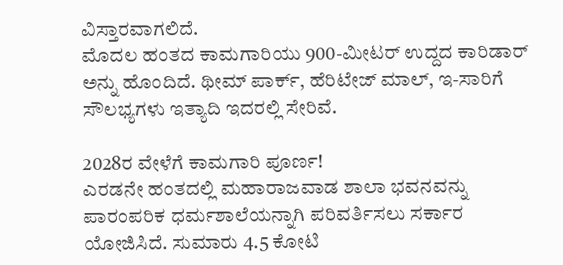ವಿಸ್ತಾರವಾಗಲಿದೆ.
ಮೊದಲ ಹಂತದ ಕಾಮಗಾರಿಯು 900-ಮೀಟರ್ ಉದ್ದದ ಕಾರಿಡಾರ್ ಅನ್ನು ಹೊಂದಿದೆ. ಥೀಮ್ ಪಾರ್ಕ್, ಹೆರಿಟೇಜ್ ಮಾಲ್, ಇ-ಸಾರಿಗೆ ಸೌಲಭ್ಯಗಳು ಇತ್ಯಾದಿ ಇದರಲ್ಲಿ ಸೇರಿವೆ.

2028ರ ವೇಳೆಗೆ ಕಾಮಗಾರಿ ಪೂರ್ಣ!
ಎರಡನೇ ಹಂತದಲ್ಲಿ ಮಹಾರಾಜವಾಡ ಶಾಲಾ ಭವನವನ್ನು ಪಾರಂಪರಿಕ ಧರ್ಮಶಾಲೆಯನ್ನಾಗಿ ಪರಿವರ್ತಿಸಲು ಸರ್ಕಾರ ಯೋಜಿಸಿದೆ. ಸುಮಾರು 4.5 ಕೋಟಿ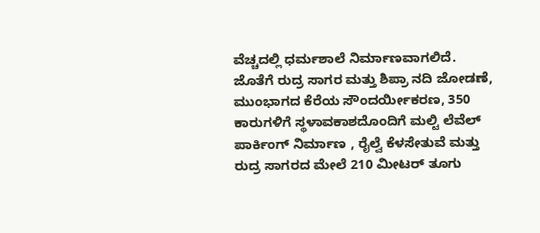ವೆಚ್ಚದಲ್ಲಿ ಧರ್ಮಶಾಲೆ ನಿರ್ಮಾಣವಾಗಲಿದೆ. ಜೊತೆಗೆ ರುದ್ರ ಸಾಗರ ಮತ್ತು ಶಿಪ್ರಾ ನದಿ ಜೋಡಣೆ, ಮುಂಭಾಗದ ಕೆರೆಯ ಸೌಂದರ್ಯೀಕರಣ, 350 ಕಾರುಗಳಿಗೆ ಸ್ಥಳಾವಕಾಶದೊಂದಿಗೆ ಮಲ್ಟಿ ಲೆವೆಲ್ ಪಾರ್ಕಿಂಗ್ ನಿರ್ಮಾಣ , ರೈಲ್ವೆ ಕೆಳಸೇತುವೆ ಮತ್ತು ರುದ್ರ ಸಾಗರದ ಮೇಲೆ 210 ಮೀಟರ್ ತೂಗು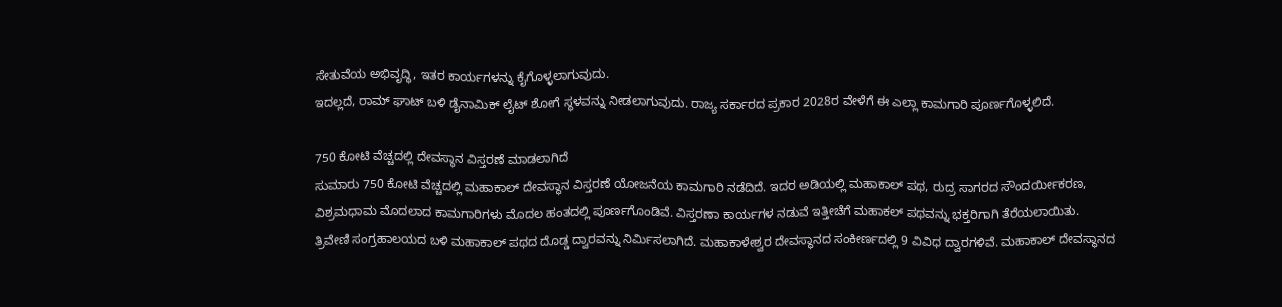ಸೇತುವೆಯ ಅಭಿವೃದ್ಧಿ, ಇತರ ಕಾರ್ಯಗಳನ್ನು ಕೈಗೊಳ್ಳಲಾಗುವುದು.
ಇದಲ್ಲದೆ, ರಾಮ್ ಘಾಟ್ ಬಳಿ ಡೈನಾಮಿಕ್ ಲೈಟ್ ಶೋಗೆ ಸ್ಥಳವನ್ನು ನೀಡಲಾಗುವುದು. ರಾಜ್ಯ ಸರ್ಕಾರದ ಪ್ರಕಾರ 2028ರ ವೇಳೆಗೆ ಈ ಎಲ್ಲಾ ಕಾಮಗಾರಿ ಪೂರ್ಣಗೊಳ್ಳಲಿದೆ.

750 ಕೋಟಿ ವೆಚ್ಚದಲ್ಲಿ ದೇವಸ್ಥಾನ ವಿಸ್ತರಣೆ ಮಾಡಲಾಗಿದೆ
ಸುಮಾರು 750 ಕೋಟಿ ವೆಚ್ಚದಲ್ಲಿ ಮಹಾಕಾಲ್ ದೇವಸ್ಥಾನ ವಿಸ್ತರಣೆ ಯೋಜನೆಯ ಕಾಮಗಾರಿ ನಡೆದಿದೆ. ಇದರ ಅಡಿಯಲ್ಲಿ ಮಹಾಕಾಲ್ ಪಥ, ರುದ್ರ ಸಾಗರದ ಸೌಂದರ್ಯೀಕರಣ, ವಿಶ್ರಮಧಾಮ ಮೊದಲಾದ ಕಾಮಗಾರಿಗಳು ಮೊದಲ ಹಂತದಲ್ಲಿ ಪೂರ್ಣಗೊಂಡಿವೆ. ವಿಸ್ತರಣಾ ಕಾರ್ಯಗಳ ನಡುವೆ ಇತ್ತೀಚೆಗೆ ಮಹಾಕಲ್ ಪಥವನ್ನು ಭಕ್ತರಿಗಾಗಿ ತೆರೆಯಲಾಯಿತು.
ತ್ರಿವೇಣಿ ಸಂಗ್ರಹಾಲಯದ ಬಳಿ ಮಹಾಕಾಲ್ ಪಥದ ದೊಡ್ಡ ದ್ವಾರವನ್ನು ನಿರ್ಮಿಸಲಾಗಿದೆ. ಮಹಾಕಾಳೇಶ್ವರ ದೇವಸ್ಥಾನದ ಸಂಕೀರ್ಣದಲ್ಲಿ 9 ವಿವಿಧ ದ್ವಾರಗಳಿವೆ. ಮಹಾಕಾಲ್ ದೇವಸ್ಥಾನದ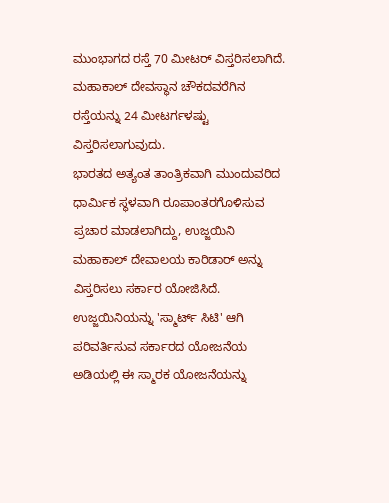ಮುಂಭಾಗದ ರಸ್ತೆ 70 ಮೀಟರ್ ವಿಸ್ತರಿಸಲಾಗಿದೆ. ಮಹಾಕಾಲ್ ದೇವಸ್ಥಾನ ಚೌಕದವರೆಗಿನ ರಸ್ತೆಯನ್ನು 24 ಮೀಟರ್ಗಳಷ್ಟು ವಿಸ್ತರಿಸಲಾಗುವುದು.
ಭಾರತದ ಅತ್ಯಂತ ತಾಂತ್ರಿಕವಾಗಿ ಮುಂದುವರಿದ ಧಾರ್ಮಿಕ ಸ್ಥಳವಾಗಿ ರೂಪಾಂತರಗೊಳಿಸುವ ಪ್ರಚಾರ ಮಾಡಲಾಗಿದ್ದು, ಉಜ್ಜಯಿನಿ ಮಹಾಕಾಲ್ ದೇವಾಲಯ ಕಾರಿಡಾರ್ ಅನ್ನು ವಿಸ್ತರಿಸಲು ಸರ್ಕಾರ ಯೋಜಿಸಿದೆ. ಉಜ್ಜಯಿನಿಯನ್ನು 'ಸ್ಮಾರ್ಟ್ ಸಿಟಿ' ಆಗಿ ಪರಿವರ್ತಿಸುವ ಸರ್ಕಾರದ ಯೋಜನೆಯ ಅಡಿಯಲ್ಲಿ ಈ ಸ್ಮಾರಕ ಯೋಜನೆಯನ್ನು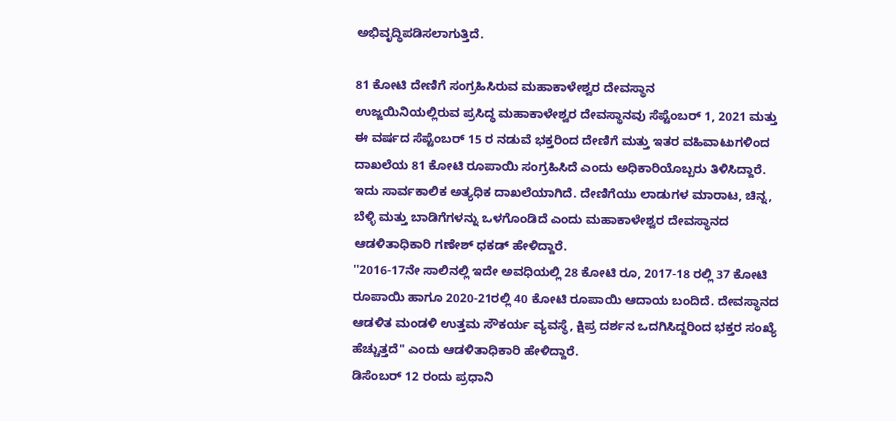ಅಭಿವೃದ್ಧಿಪಡಿಸಲಾಗುತ್ತಿದೆ.

81 ಕೋಟಿ ದೇಣಿಗೆ ಸಂಗ್ರಹಿಸಿರುವ ಮಹಾಕಾಳೇಶ್ವರ ದೇವಸ್ಥಾನ
ಉಜ್ಜಯಿನಿಯಲ್ಲಿರುವ ಪ್ರಸಿದ್ಧ ಮಹಾಕಾಳೇಶ್ವರ ದೇವಸ್ಥಾನವು ಸೆಪ್ಟೆಂಬರ್ 1, 2021 ಮತ್ತು ಈ ವರ್ಷದ ಸೆಪ್ಟೆಂಬರ್ 15 ರ ನಡುವೆ ಭಕ್ತರಿಂದ ದೇಣಿಗೆ ಮತ್ತು ಇತರ ವಹಿವಾಟುಗಳಿಂದ ದಾಖಲೆಯ 81 ಕೋಟಿ ರೂಪಾಯಿ ಸಂಗ್ರಹಿಸಿದೆ ಎಂದು ಅಧಿಕಾರಿಯೊಬ್ಬರು ತಿಳಿಸಿದ್ದಾರೆ.
ಇದು ಸಾರ್ವಕಾಲಿಕ ಅತ್ಯಧಿಕ ದಾಖಲೆಯಾಗಿದೆ. ದೇಣಿಗೆಯು ಲಾಡುಗಳ ಮಾರಾಟ, ಚಿನ್ನ, ಬೆಳ್ಳಿ ಮತ್ತು ಬಾಡಿಗೆಗಳನ್ನು ಒಳಗೊಂಡಿದೆ ಎಂದು ಮಹಾಕಾಳೇಶ್ವರ ದೇವಸ್ಥಾನದ ಆಡಳಿತಾಧಿಕಾರಿ ಗಣೇಶ್ ಧಕಡ್ ಹೇಳಿದ್ದಾರೆ.
''2016-17ನೇ ಸಾಲಿನಲ್ಲಿ ಇದೇ ಅವಧಿಯಲ್ಲಿ 28 ಕೋಟಿ ರೂ, 2017-18 ರಲ್ಲಿ 37 ಕೋಟಿ ರೂಪಾಯಿ ಹಾಗೂ 2020-21ರಲ್ಲಿ 40 ಕೋಟಿ ರೂಪಾಯಿ ಆದಾಯ ಬಂದಿದೆ. ದೇವಸ್ಥಾನದ ಆಡಳಿತ ಮಂಡಳಿ ಉತ್ತಮ ಸೌಕರ್ಯ ವ್ಯವಸ್ಥೆ, ಕ್ಷಿಪ್ರ ದರ್ಶನ ಒದಗಿಸಿದ್ದರಿಂದ ಭಕ್ತರ ಸಂಖ್ಯೆ ಹೆಚ್ಚುತ್ತದೆ" ಎಂದು ಆಡಳಿತಾಧಿಕಾರಿ ಹೇಳಿದ್ದಾರೆ.
ಡಿಸೆಂಬರ್ 12 ರಂದು ಪ್ರಧಾನಿ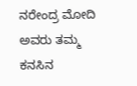ನರೇಂದ್ರ ಮೋದಿ ಅವರು ತಮ್ಮ ಕನಸಿನ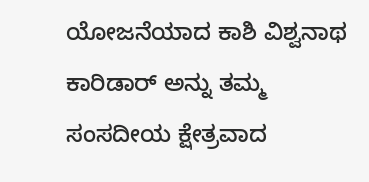ಯೋಜನೆಯಾದ ಕಾಶಿ ವಿಶ್ವನಾಥ ಕಾರಿಡಾರ್ ಅನ್ನು ತಮ್ಮ ಸಂಸದೀಯ ಕ್ಷೇತ್ರವಾದ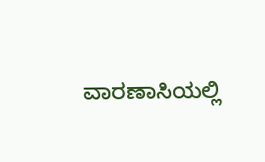ವಾರಣಾಸಿಯಲ್ಲಿ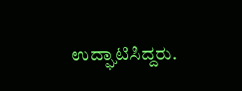ಉದ್ಘಾಟಿಸಿದ್ದರು.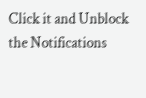Click it and Unblock the Notifications